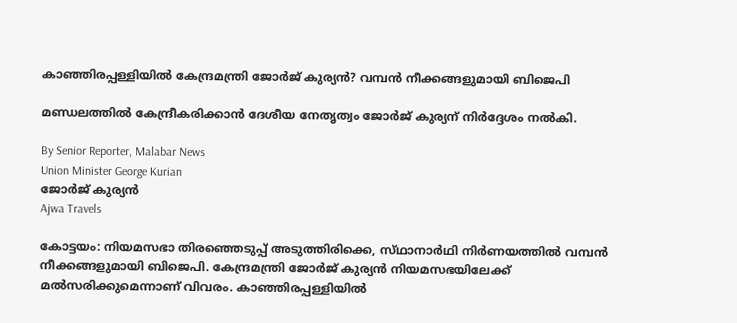കാഞ്ഞിരപ്പള്ളിയിൽ കേന്ദ്രമന്ത്രി ജോർജ് കുര്യൻ? വമ്പൻ നീക്കങ്ങളുമായി ബിജെപി

മണ്ഡലത്തിൽ കേന്ദ്രീകരിക്കാൻ ദേശീയ നേതൃത്വം ജോർജ് കുര്യന് നിർദ്ദേശം നൽകി.

By Senior Reporter, Malabar News
Union Minister George Kurian
ജോർജ് കുര്യൻ
Ajwa Travels

കോട്ടയം: നിയമസഭാ തിരഞ്ഞെടുപ്പ് അടുത്തിരിക്കെ, സ്‌ഥാനാർഥി നിർണയത്തിൽ വമ്പൻ നീക്കങ്ങളുമായി ബിജെപി. കേന്ദ്രമന്ത്രി ജോർജ് കുര്യൻ നിയമസഭയിലേക്ക് മൽസരിക്കുമെന്നാണ് വിവരം. കാഞ്ഞിരപ്പള്ളിയിൽ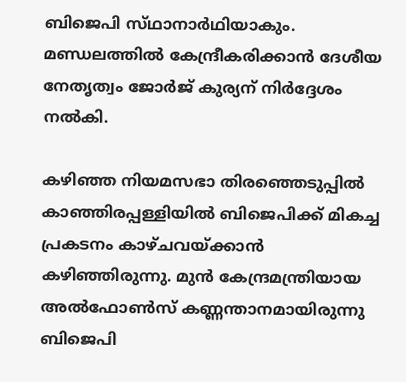ബിജെപി സ്‌ഥാനാർഥിയാകും. മണ്ഡലത്തിൽ കേന്ദ്രീകരിക്കാൻ ദേശീയ നേതൃത്വം ജോർജ് കുര്യന് നിർദ്ദേശം നൽകി.

കഴിഞ്ഞ നിയമസഭാ തിരഞ്ഞെടുപ്പിൽ കാഞ്ഞിരപ്പള്ളിയിൽ ബിജെപിക്ക് മികച്ച പ്രകടനം കാഴ്‌ചവയ്‌ക്കാൻ കഴിഞ്ഞിരുന്നു. മുൻ കേന്ദ്രമന്ത്രിയായ അൽഫോൺസ് കണ്ണന്താനമായിരുന്നു ബിജെപി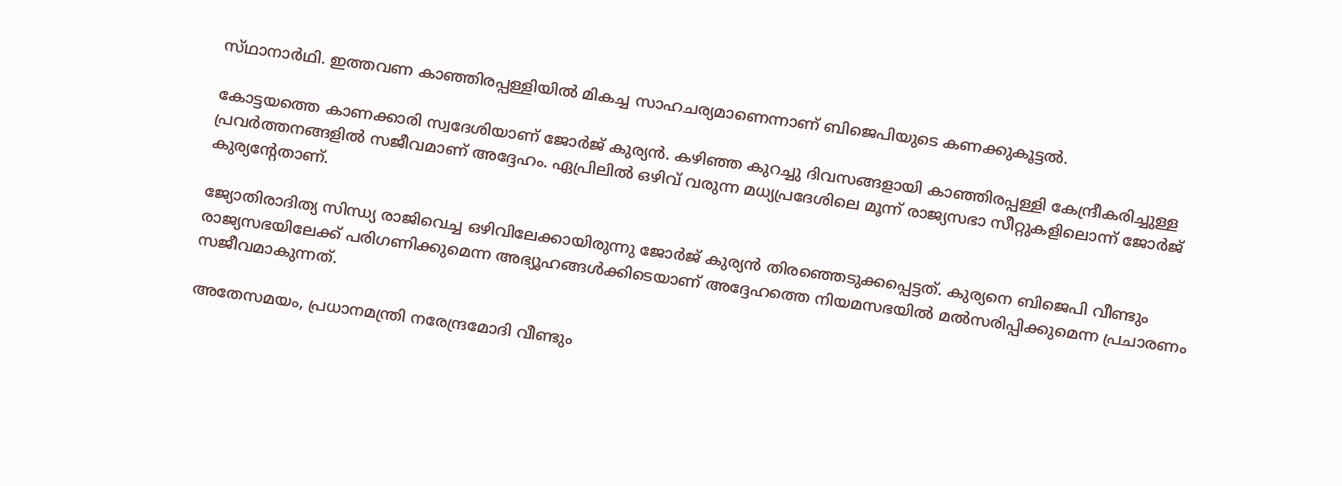സ്‌ഥാനാർഥി. ഇത്തവണ കാഞ്ഞിരപ്പള്ളിയിൽ മികച്ച സാഹചര്യമാണെന്നാണ് ബിജെപിയുടെ കണക്കുകൂട്ടൽ.

കോട്ടയത്തെ കാണക്കാരി സ്വദേശിയാണ് ജോർജ് കുര്യൻ. കഴിഞ്ഞ കുറച്ചു ദിവസങ്ങളായി കാഞ്ഞിരപ്പള്ളി കേന്ദ്രീകരിച്ചുള്ള പ്രവർത്തനങ്ങളിൽ സജീവമാണ് അദ്ദേഹം. ഏപ്രിലിൽ ഒഴിവ് വരുന്ന മധ്യപ്രദേശിലെ മൂന്ന് രാജ്യസഭാ സീറ്റുകളിലൊന്ന് ജോർജ് കുര്യന്റേതാണ്.

ജ്യോതിരാദിത്യ സിന്ധ്യ രാജിവെച്ച ഒഴിവിലേക്കായിരുന്നു ജോർജ് കുര്യൻ തിരഞ്ഞെടുക്കപ്പെട്ടത്. കുര്യനെ ബിജെപി വീണ്ടും രാജ്യസഭയിലേക്ക് പരിഗണിക്കുമെന്ന അഭ്യൂഹങ്ങൾക്കിടെയാണ് അദ്ദേഹത്തെ നിയമസഭയിൽ മൽസരിപ്പിക്കുമെന്ന പ്രചാരണം സജീവമാകുന്നത്.

അതേസമയം, പ്രധാനമന്ത്രി നരേന്ദ്രമോദി വീണ്ടും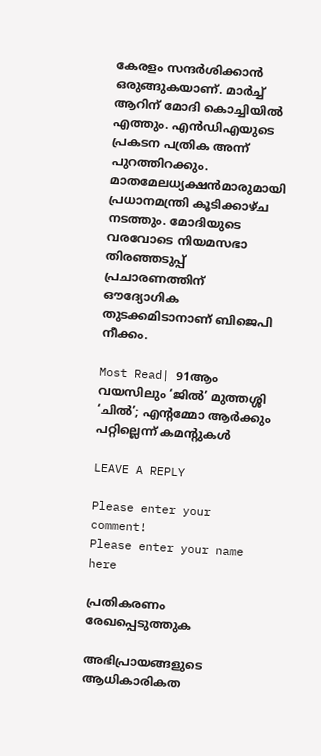കേരളം സന്ദർശിക്കാൻ ഒരുങ്ങുകയാണ്. മാർച്ച് ആറിന് മോദി കൊച്ചിയിൽ എത്തും. എൻഡിഎയുടെ പ്രകടന പത്രിക അന്ന് പുറത്തിറക്കും. മാതമേലധ്യക്ഷൻമാരുമായി പ്രധാനമന്ത്രി കൂടിക്കാഴ്‌ച നടത്തും. മോദിയുടെ വരവോടെ നിയമസഭാ തിരഞ്ഞടുപ്പ് പ്രചാരണത്തിന് ഔദ്യോഗിക തുടക്കമിടാനാണ് ബിജെപി നീക്കം.

Most Read| 91ആം വയസിലും ‘ജിൽ’ മുത്തശ്ശി ‘ചിൽ’; എന്റമ്മോ ആർക്കും പറ്റില്ലെന്ന് കമന്റുകൾ

LEAVE A REPLY

Please enter your comment!
Please enter your name here

പ്രതികരണം രേഖപ്പെടുത്തുക

അഭിപ്രായങ്ങളുടെ ആധികാരികത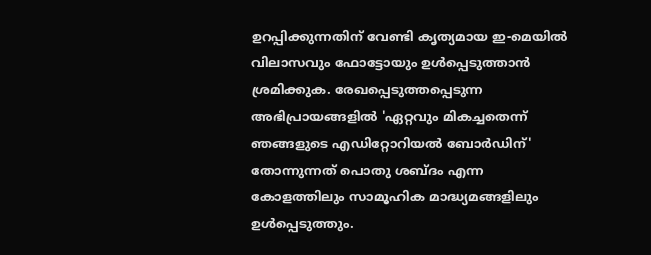ഉറപ്പിക്കുന്നതിന് വേണ്ടി കൃത്യമായ ഇ-മെയിൽ വിലാസവും ഫോട്ടോയും ഉൾപ്പെടുത്താൻ ശ്രമിക്കുക. രേഖപ്പെടുത്തപ്പെടുന്ന അഭിപ്രായങ്ങളിൽ 'ഏറ്റവും മികച്ചതെന്ന് ഞങ്ങളുടെ എഡിറ്റോറിയൽ ബോർഡിന്' തോന്നുന്നത് പൊതു ശബ്‌ദം എന്ന കോളത്തിലും സാമൂഹിക മാദ്ധ്യമങ്ങളിലും ഉൾപ്പെടുത്തും.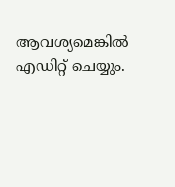ആവശ്യമെങ്കിൽ എഡിറ്റ് ചെയ്യും.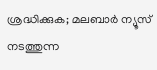ശ്രദ്ധിക്കുക; മലബാർ ന്യൂസ് നടത്തുന്ന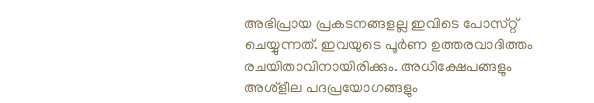അഭിപ്രായ പ്രകടനങ്ങളല്ല ഇവിടെ പോസ്‌റ്റ് ചെയ്യുന്നത്. ഇവയുടെ പൂർണ ഉത്തരവാദിത്തം രചയിതാവിനായിരിക്കും. അധിക്ഷേപങ്ങളും അശ്‌ളീല പദപ്രയോഗങ്ങളും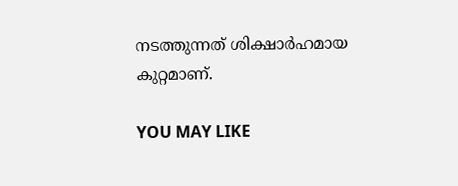നടത്തുന്നത് ശിക്ഷാർഹമായ കുറ്റമാണ്.

YOU MAY LIKE